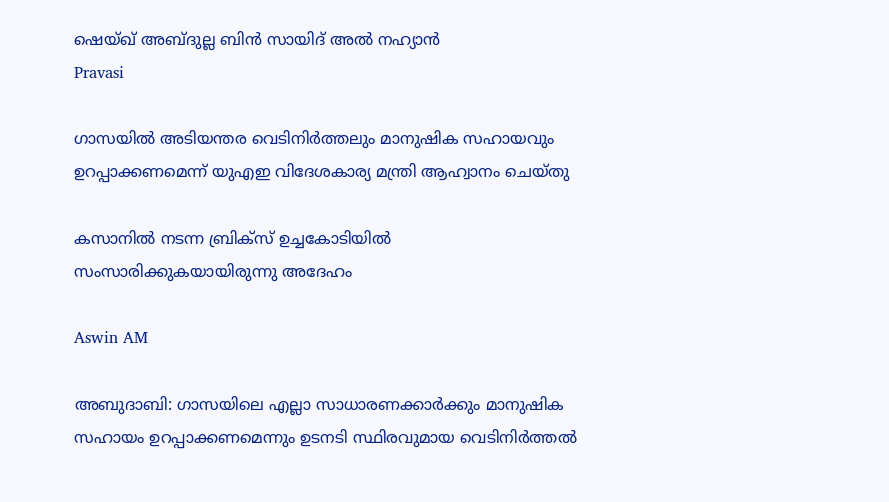ഷെയ്ഖ് അബ്ദുല്ല ബിന്‍ സായിദ് അല്‍ നഹ്യാന്‍
Pravasi

ഗാസയിൽ അടിയന്തര വെടിനിർത്തലും മാനുഷിക സഹായവും ഉറപ്പാക്കണമെന്ന് യുഎഇ വിദേശകാര്യ മന്ത്രി ആഹ്വാനം ചെയ്തു

കസാനില്‍ നടന്ന ബ്രിക്സ് ഉച്ചകോടിയില്‍ സംസാരിക്കുകയായിരുന്നു അദേഹം

Aswin AM

അബുദാബി: ഗാസയിലെ എല്ലാ സാധാരണക്കാര്‍ക്കും മാനുഷിക സഹായം ഉറപ്പാക്കണമെന്നും ഉടനടി സ്ഥിരവുമായ വെടിനിര്‍ത്തല്‍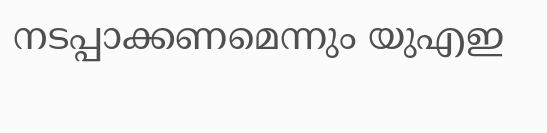നടപ്പാക്കണമെന്നും യുഎഇ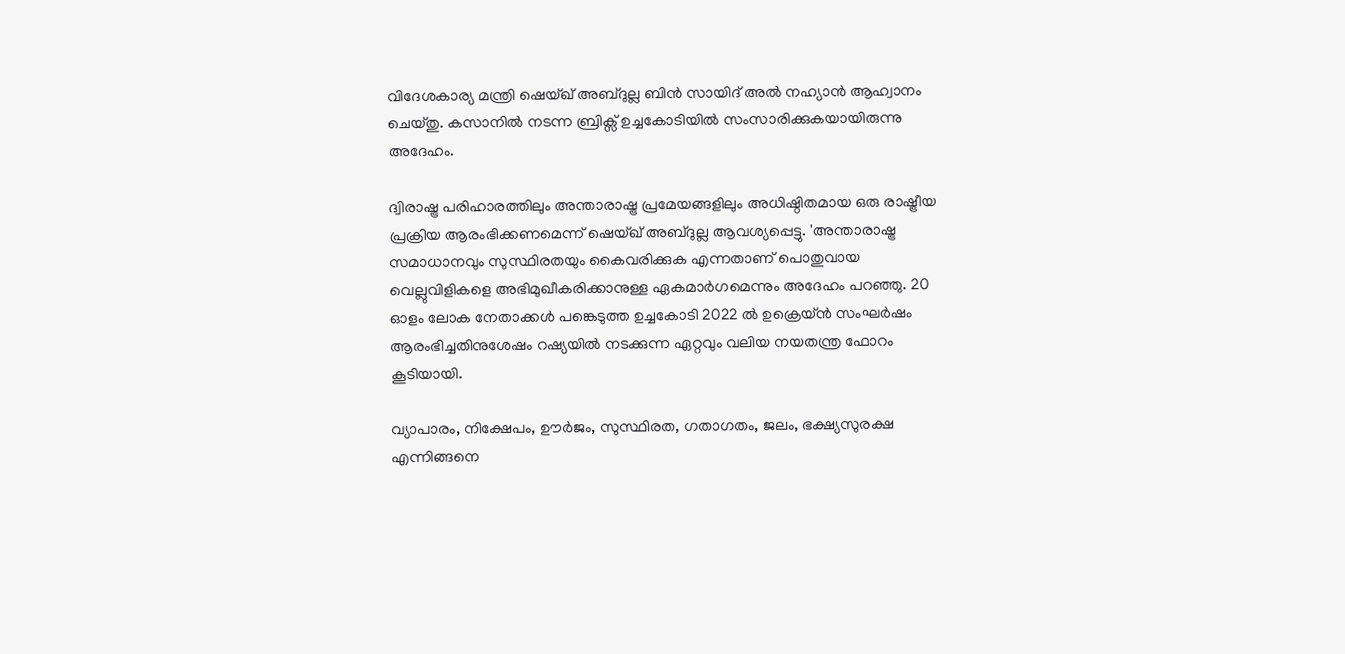വിദേശകാര്യ മന്ത്രി ഷെയ്ഖ് അബ്ദുല്ല ബിന്‍ സായിദ് അല്‍ നഹ്യാന്‍ ആഹ്വാനം ചെയ്തു. കസാനില്‍ നടന്ന ബ്രിക്സ് ഉച്ചകോടിയില്‍ സംസാരിക്കുകയായിരുന്നു അദേഹം.

ദ്വിരാഷ്ട്ര പരിഹാരത്തിലും അന്താരാഷ്ട്ര പ്രമേയങ്ങളിലും അധിഷ്ഠിതമായ ഒരു രാഷ്ട്രീയ പ്രക്രിയ ആരംഭിക്കണമെന്ന് ഷെയ്ഖ് അബ്ദുല്ല ആവശ്യപ്പെട്ടു. 'അന്താരാഷ്ട്ര സമാധാനവും സുസ്ഥിരതയും കൈവരിക്കുക എന്നതാണ് പൊതുവായ വെല്ലുവിളികളെ അഭിമുഖീകരിക്കാനുള്ള ഏകമാര്‍ഗമെന്നും അദേഹം പറഞ്ഞു. 20 ഓളം ലോക നേതാക്കള്‍ പങ്കെടുത്ത ഉച്ചകോടി 2022 ല്‍ ഉക്രെയ്ന്‍ സംഘര്‍ഷം ആരംഭിച്ചതിനുശേഷം റഷ്യയിൽ നടക്കുന്ന ഏറ്റവും വലിയ നയതന്ത്ര ഫോറം കൂടിയായി.

വ്യാപാരം, നിക്ഷേപം, ഊര്‍ജം, സുസ്ഥിരത, ഗതാഗതം, ജലം, ഭക്ഷ്യസുരക്ഷ എന്നിങ്ങനെ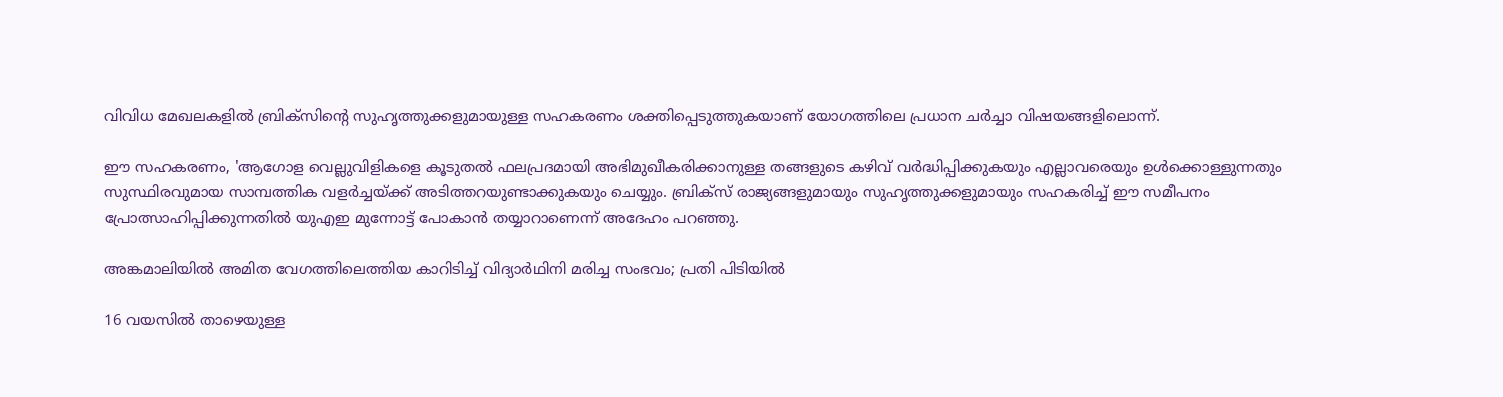വിവിധ മേഖലകളില്‍ ബ്രിക്സിന്‍റെ സുഹൃത്തുക്കളുമായുള്ള സഹകരണം ശക്തിപ്പെടുത്തുകയാണ് യോഗത്തിലെ പ്രധാന ചര്‍ച്ചാ വിഷയങ്ങളിലൊന്ന്.

ഈ സഹകരണം, 'ആഗോള വെല്ലുവിളികളെ കൂടുതല്‍ ഫലപ്രദമായി അഭിമുഖീകരിക്കാനുള്ള തങ്ങളുടെ കഴിവ് വര്‍ദ്ധിപ്പിക്കുകയും എല്ലാവരെയും ഉള്‍ക്കൊള്ളുന്നതും സുസ്ഥിരവുമായ സാമ്പത്തിക വളര്‍ച്ചയ്ക്ക് അടിത്തറയുണ്ടാക്കുകയും ചെയ്യും. ബ്രിക്സ് രാജ്യങ്ങളുമായും സുഹൃത്തുക്കളുമായും സഹകരിച്ച് ഈ സമീപനം പ്രോത്സാഹിപ്പിക്കുന്നതില്‍ യുഎഇ മുന്നോട്ട് പോകാന്‍ തയ്യാറാണെന്ന് അദേഹം പറഞ്ഞു.

അങ്കമാലിയിൽ അമിത വേഗത്തിലെത്തിയ കാറിടിച്ച് വിദ്യാർഥിനി മരിച്ച സംഭവം; പ്രതി പിടിയിൽ

16 വയസിൽ താഴെയുള്ള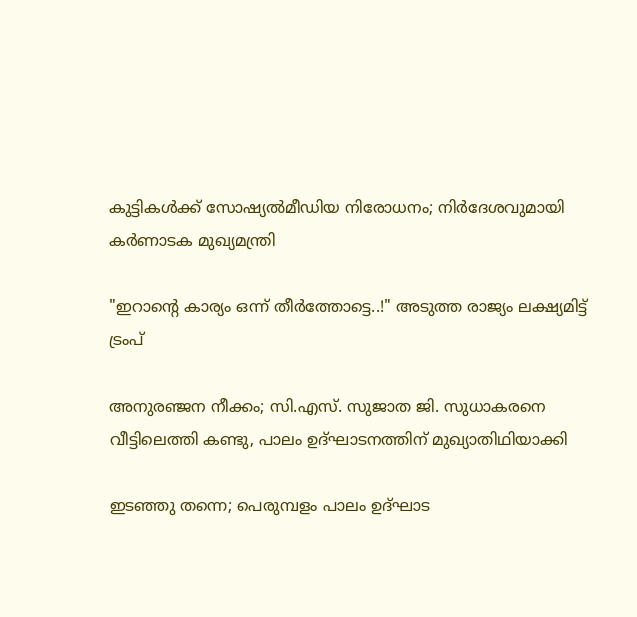കുട്ടികൾക്ക് സോഷ്യൽമീഡിയ നിരോധനം; നിർദേശവുമായി കർണാടക മുഖ്യമന്ത്രി

"ഇറാന്‍റെ കാര്യം ഒന്ന് തീർത്തോട്ടെ..!" അടുത്ത രാജ്യം ലക്ഷ്യമിട്ട് ട്രംപ്

അനുരഞ്ജന നീക്കം; സി.എസ്. സുജാത ജി. സുധാകരനെ വീട്ടിലെത്തി കണ്ടു, പാലം ഉദ്ഘാടനത്തിന് മുഖ്യാതിഥിയാക്കി

ഇടഞ്ഞു തന്നെ; പെരുമ്പളം പാലം ഉദ്ഘാട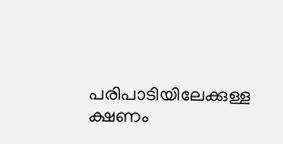പരിപാടിയിലേക്കുള്ള ക്ഷണം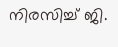നിരസിച്ച് ജി.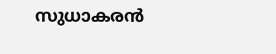സുധാകരൻ